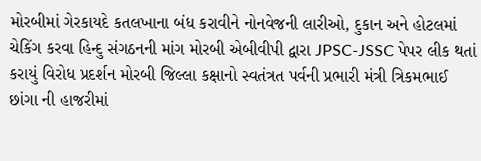મોરબીમાં ગેરકાયદે કતલખાના બંધ કરાવીને નોનવેજની લારીઓ, દુકાન અને હોટલમાં ચેકિંગ કરવા હિન્દુ સંગઠનની માંગ મોરબી એબીવીપી દ્વારા JPSC-JSSC પેપર લીક થતાં કરાયું વિરોધ પ્રદર્શન મોરબી જિલ્લા કક્ષાનો સ્વતંત્રત પર્વની પ્રભારી મંત્રી ત્રિકમભાઈ છાંગા ની હાજરીમાં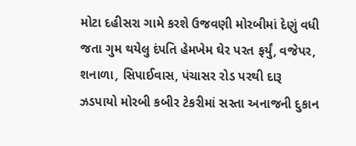મોટા દહીસરા ગામે કરશે ઉજવણી મોરબીમાં દેણું વધી જતા ગુમ થયેલુ દંપતિ હેમખેમ ઘેર પરત ફર્યું, વજેપર, શનાળા, સિપાઈવાસ, પંચાસર રોડ પરથી દારૂ ઝડપાયો મોરબી કબીર ટેકરીમાં સસ્તા અનાજની દુકાન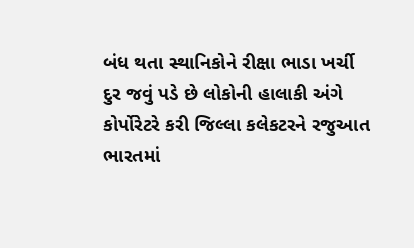બંધ થતા સ્થાનિકોને રીક્ષા ભાડા ખર્ચી દુર જવું પડે છે લોકોની હાલાકી અંગે કોર્પોરેટરે કરી જિલ્લા કલેકટરને રજુઆત ભારતમાં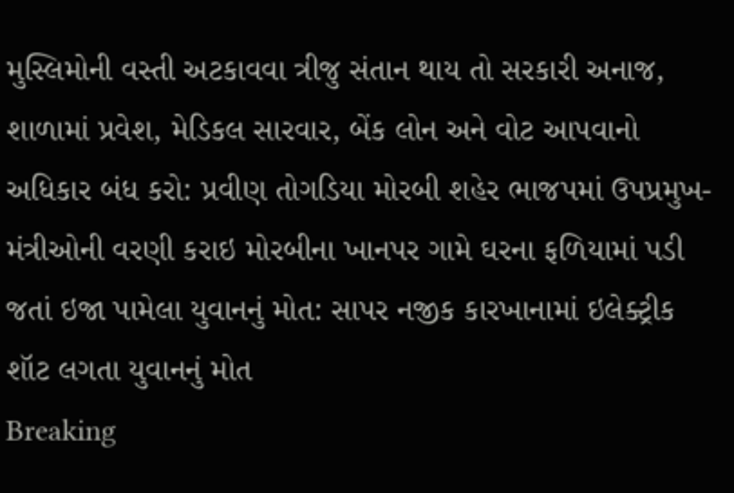મુસ્લિમોની વસ્તી અટકાવવા ત્રીજુ સંતાન થાય તો સરકારી અનાજ, શાળામાં પ્રવેશ, મેડિકલ સારવાર, બેંક લોન અને વોટ આપવાનો અધિકાર બંધ કરો: પ્રવીણ તોગડિયા મોરબી શહેર ભાજપમાં ઉપપ્રમુખ-મંત્રીઓની વરણી કરાઇ મોરબીના ખાનપર ગામે ઘરના ફળિયામાં પડી જતાં ઇજા પામેલા યુવાનનું મોત: સાપર નજીક કારખાનામાં ઇલેક્ટ્રીક શૉટ લગતા યુવાનનું મોત
Breaking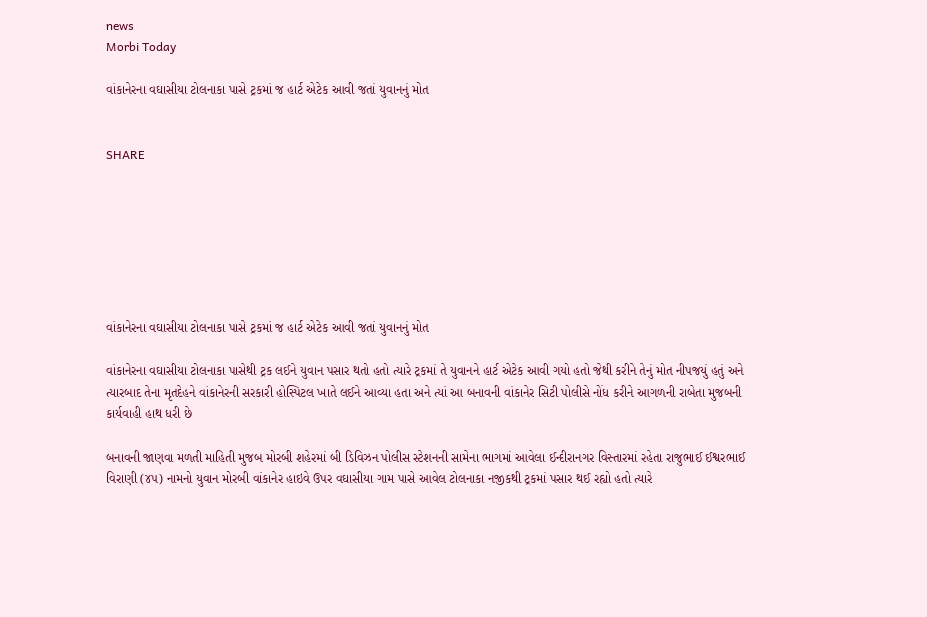news
Morbi Today

વાંકાનેરના વઘાસીયા ટોલનાકા પાસે ટ્રકમાં જ હાર્ટ એટેક આવી જતાં યુવાનનું મોત


SHARE







વાંકાનેરના વઘાસીયા ટોલનાકા પાસે ટ્રકમાં જ હાર્ટ એટેક આવી જતાં યુવાનનું મોત

વાંકાનેરના વઘાસીયા ટોલનાકા પાસેથી ટ્રક લઈને યુવાન પસાર થતો હતો ત્યારે ટ્રકમાં તે યુવાનને હાર્ટ એટેક આવી ગયો હતો જેથી કરીને તેનું મોત નીપજયું હતું અને ત્યારબાદ તેના મૃતદેહને વાંકાનેરની સરકારી હોસ્પિટલ ખાતે લઈને આવ્યા હતા અને ત્યાં આ બનાવની વાંકાનેર સિટી પોલીસે નોંધ કરીને આગળની રાબેતા મુજબની કાર્યવાહી હાથ ધરી છે

બનાવની જાણવા મળતી માહિતી મુજબ મોરબી શહેરમાં બી ડિવિઝન પોલીસ સ્ટેશનની સામેના ભાગમાં આવેલા ઈન્દીરાનગર વિસ્તારમાં રહેતા રાજુભાઈ ઈશ્વરભાઈ વિરાણી (૪૫) નામનો યુવાન મોરબી વાંકાનેર હાઇવે ઉપર વઘાસીયા ગામ પાસે આવેલ ટોલનાકા નજીકથી ટ્રકમાં પસાર થઈ રહ્યો હતો ત્યારે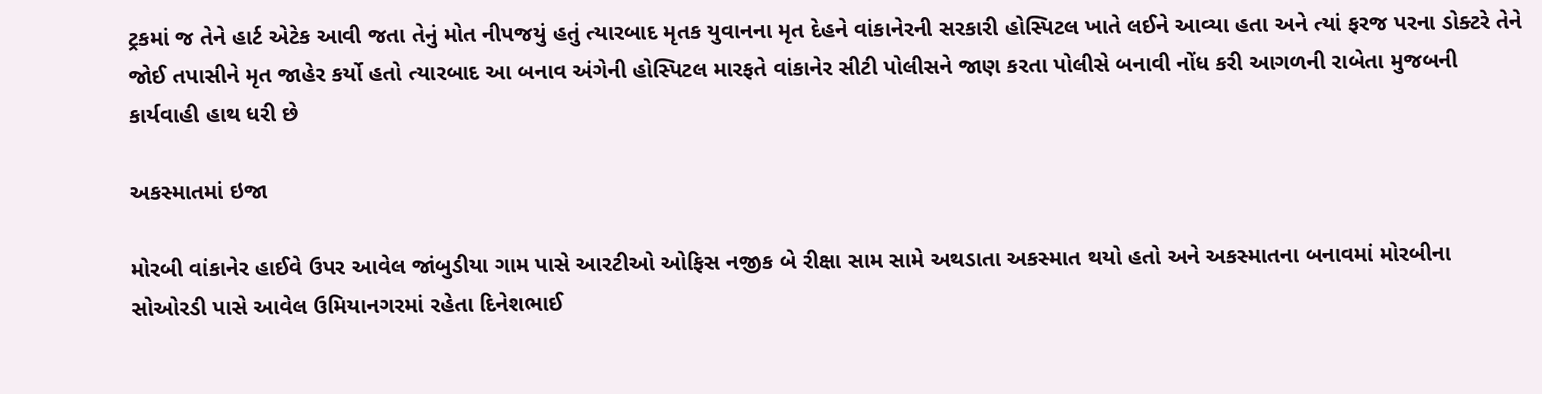ટ્રકમાં જ તેને હાર્ટ એટેક આવી જતા તેનું મોત નીપજયું હતું ત્યારબાદ મૃતક યુવાનના મૃત દેહને વાંકાનેરની સરકારી હોસ્પિટલ ખાતે લઈને આવ્યા હતા અને ત્યાં ફરજ પરના ડોક્ટરે તેને જોઈ તપાસીને મૃત જાહેર કર્યો હતો ત્યારબાદ આ બનાવ અંગેની હોસ્પિટલ મારફતે વાંકાનેર સીટી પોલીસને જાણ કરતા પોલીસે બનાવી નોંધ કરી આગળની રાબેતા મુજબની કાર્યવાહી હાથ ધરી છે

અકસ્માતમાં ઇજા

મોરબી વાંકાનેર હાઈવે ઉપર આવેલ જાંબુડીયા ગામ પાસે આરટીઓ ઓફિસ નજીક બે રીક્ષા સામ સામે અથડાતા અકસ્માત થયો હતો અને અકસ્માતના બનાવમાં મોરબીના સોઓરડી પાસે આવેલ ઉમિયાનગરમાં રહેતા દિનેશભાઈ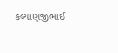કલ્યાણજીભાઈ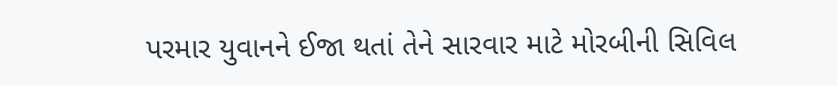પરમાર યુવાનને ઈજા થતાં તેને સારવાર માટે મોરબીની સિવિલ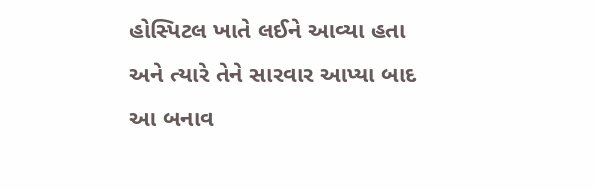હોસ્પિટલ ખાતે લઈને આવ્યા હતા અને ત્યારે તેને સારવાર આપ્યા બાદ આ બનાવ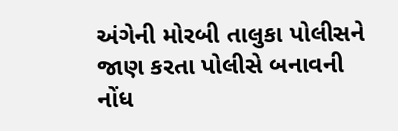અંગેની મોરબી તાલુકા પોલીસને જાણ કરતા પોલીસે બનાવની નોંધ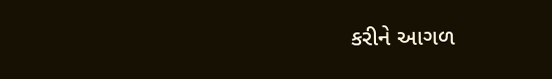કરીને આગળ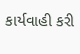કાર્યવાહી કરી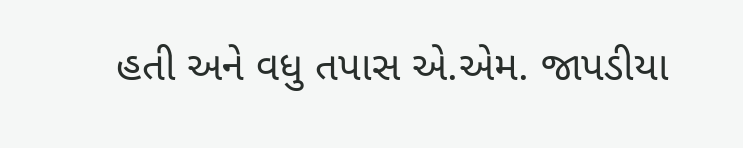હતી અને વધુ તપાસ એ.એમ. જાપડીયા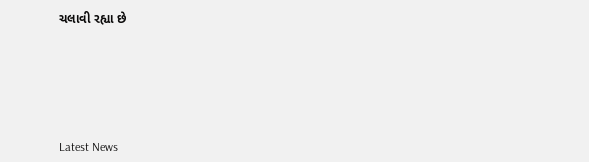ચલાવી રહ્યા છે






Latest News